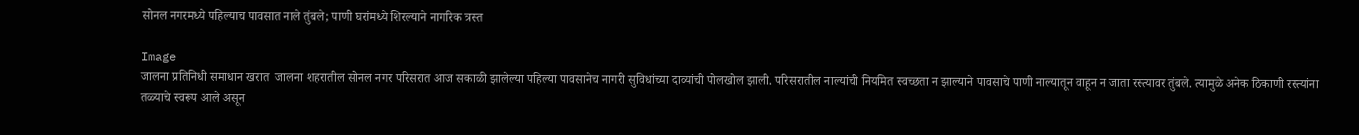सोनल नगरमध्ये पहिल्याच पावसात नाले तुंबले; पाणी घरांमध्ये शिरल्याने नागरिक त्रस्त

Image
जालना प्रतिनिधी समाधान खरात  जालना शहरातील सोनल नगर परिसरात आज सकाळी झालेल्या पहिल्या पावसानेच नागरी सुविधांच्या दाव्यांची पोलखोल झाली. परिसरातील नाल्यांची नियमित स्वच्छता न झाल्याने पावसाचे पाणी नाल्यातून वाहून न जाता रस्त्यावर तुंबले. त्यामुळे अनेक ठिकाणी रस्त्यांना तळ्याचे स्वरूप आले असून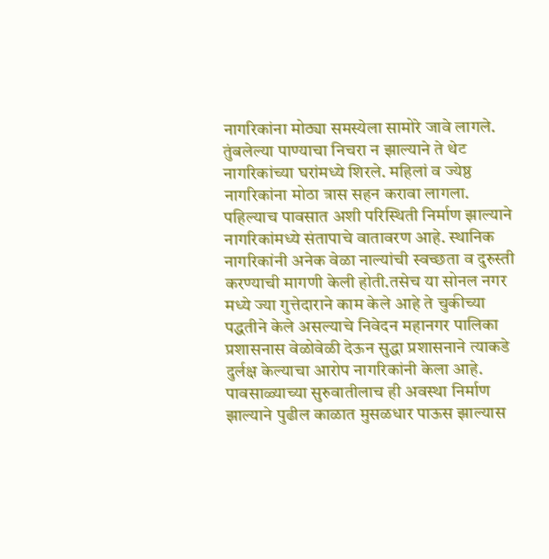नागरिकांना मोठ्या समस्येला सामोरे जावे लागले. तुंबलेल्या पाण्याचा निचरा न झाल्याने ते थेट नागरिकांच्या घरांमध्ये शिरले. महिलां व ज्येष्ठ नागरिकांना मोठा त्रास सहन करावा लागला. पहिल्याच पावसात अशी परिस्थिती निर्माण झाल्याने नागरिकांमध्ये संतापाचे वातावरण आहे. स्थानिक नागरिकांनी अनेक वेळा नाल्यांची स्वच्छता व दुरुस्ती करण्याची मागणी केली होती.तसेच या सोनल नगर मध्ये ज्या गुत्तेदाराने काम केले आहे ते चुकीच्या पद्धतीने केले असल्याचे निवेदन महानगर पालिका प्रशासनास वेळोवेळी देऊन सुद्धा प्रशासनाने त्याकडे दुर्लक्ष केल्याचा आरोप नागरिकांनी केला आहे. पावसाळ्याच्या सुरुवातीलाच ही अवस्था निर्माण झाल्याने पुढील काळात मुसळधार पाऊस झाल्यास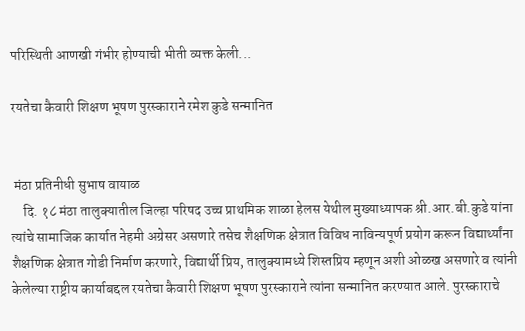परिस्थिती आणखी गंभीर होण्याची भीती व्यक्त केली...

रयतेचा कैवारी शिक्षण भूषण पुरस्काराने रमेश कुडे सन्मानित


 मंठा प्रतिनीधी सुभाष वायाळ
    दि. १८ मंठा तालुक्यातील जिल्हा परिषद उच्च प्राथमिक शाळा हेलस येथील मुख्याध्यापक श्री.आर.बी.कुडे यांना त्यांचे सामाजिक कार्यात नेहमी अग्रेसर असणारे तसेच शैक्षणिक क्षेत्रात विविध नाविन्यपूर्ण प्रयोग करून विद्यार्थ्यांना शैक्षणिक क्षेत्रात गोडी निर्माण करणारे, विद्यार्थी प्रिय, तालुक्यामध्ये शिस्तप्रिय म्हणून अशी ओळख असणारे व त्यांनी केलेल्या राष्ट्रीय कार्याबद्दल रयतेचा कैवारी शिक्षण भूषण पुरस्काराने त्यांना सन्मानित करण्यात आले. पुरस्काराचे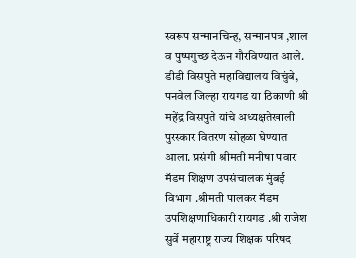स्वरूप सन्मानचिन्ह, सन्मानपत्र ,शाल व पुष्पगुच्छ देऊन गौरविण्यात आले. डीडी विसपुते महाविद्यालय विचुंबे, पनवेल जिल्हा रायगड या ठिकाणी श्री महेंद्र विसपुते यांचे अध्यक्षतेखाली पुरस्कार वितरण सोहळा घेण्यात आला. प्रसंगी श्रीमती मनीषा पवार मॅडम शिक्षण उपसंचालक मुंबई विभाग .श्रीमती पालकर मॅडम उपशिक्षणाधिकारी रायगड .श्री राजेश सुर्वे महाराष्ट्र राज्य शिक्षक परिषद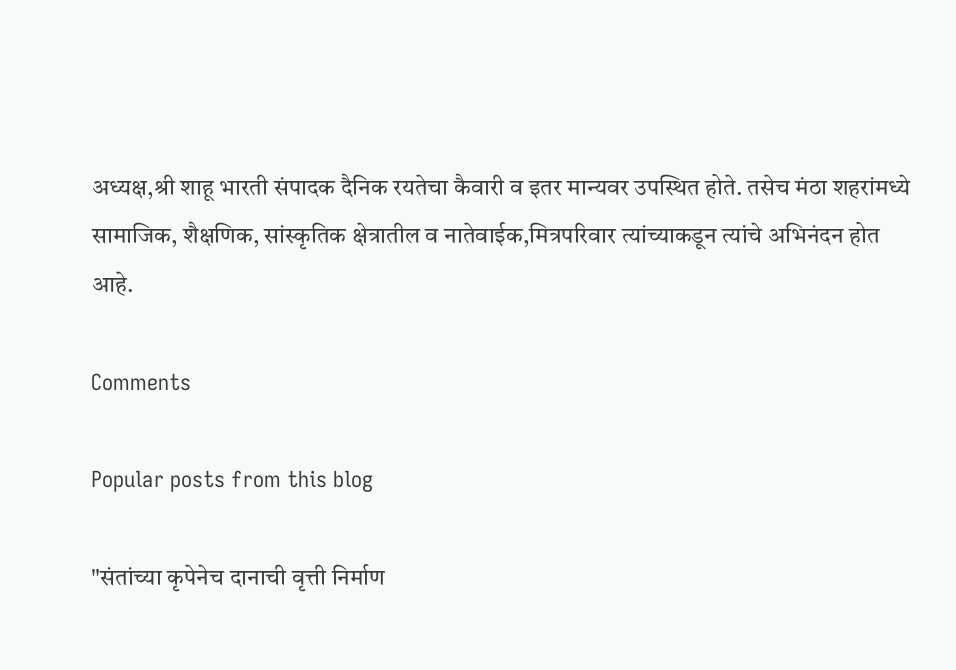अध्यक्ष,श्री शाहू भारती संपादक दैनिक रयतेचा कैवारी व इतर मान्यवर उपस्थित होते. तसेच मंठा शहरांमध्ये सामाजिक, शैक्षणिक, सांस्कृतिक क्षेत्रातील व नातेवाईक,मित्रपरिवार त्यांच्याकडून त्यांचे अभिनंदन होत आहे.

Comments

Popular posts from this blog

"संतांच्या कृपेनेच दानाची वृत्ती निर्माण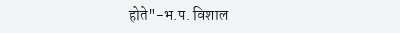होते"-भ.प. विशाल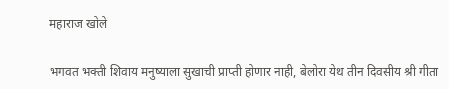महाराज खोले

भगवत भक्ती शिवाय मनुष्याला सुखाची प्राप्ती होणार नाही, बेलोरा येथ तीन दिवसीय श्री गीता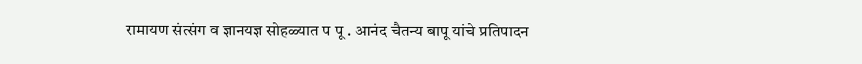रामायण संत्संग व ज्ञानयज्ञ सोहळ्यात प पू . आनंद चैतन्य बापू यांचे प्रतिपादन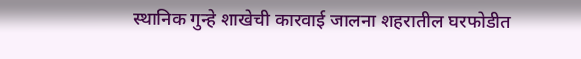स्थानिक गुन्हे शाखेची कारवाई जालना शहरातील घरफोडीत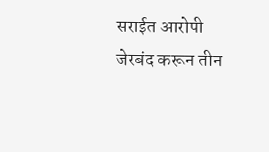सराईत आरोपी जेरबंद करून तीन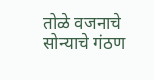तोळे वजनाचे सोन्याचे गंठण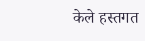केले हस्तगत